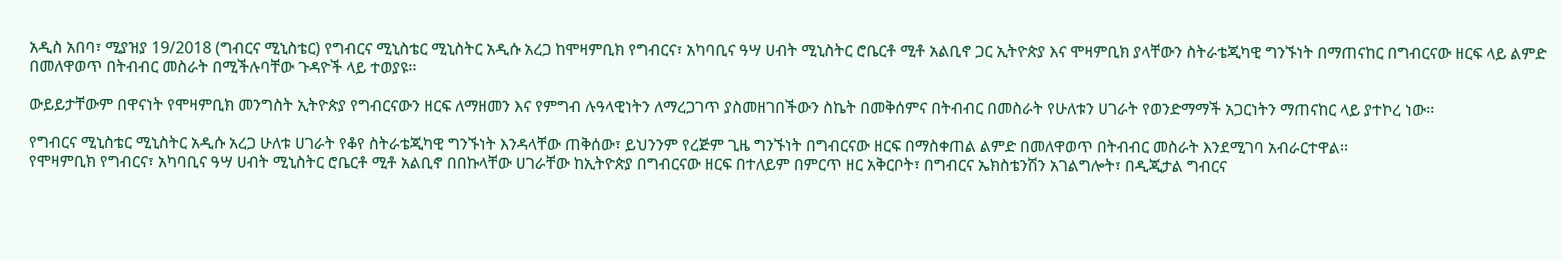አዲስ አበባ፣ ሚያዝያ 19/2018 (ግብርና ሚኒስቴር) የግብርና ሚኒስቴር ሚኒስትር አዲሱ አረጋ ከሞዛምቢክ የግብርና፣ አካባቢና ዓሣ ሀብት ሚኒስትር ሮቤርቶ ሚቶ አልቢኖ ጋር ኢትዮጵያ እና ሞዛምቢክ ያላቸውን ስትራቴጂካዊ ግንኙነት በማጠናከር በግብርናው ዘርፍ ላይ ልምድ በመለዋወጥ በትብብር መስራት በሚችሉባቸው ጉዳዮች ላይ ተወያዩ፡፡

ውይይታቸውም በዋናነት የሞዛምቢክ መንግስት ኢትዮጵያ የግብርናውን ዘርፍ ለማዘመን እና የምግብ ሉዓላዊነትን ለማረጋገጥ ያስመዘገበችውን ስኬት በመቅሰምና በትብብር በመስራት የሁለቱን ሀገራት የወንድማማች አጋርነትን ማጠናከር ላይ ያተኮረ ነው፡፡

የግብርና ሚኒስቴር ሚኒስትር አዲሱ አረጋ ሁለቱ ሀገራት የቆየ ስትራቴጂካዊ ግንኙነት እንዳላቸው ጠቅሰው፣ ይህንንም የረጅም ጊዜ ግንኙነት በግብርናው ዘርፍ በማስቀጠል ልምድ በመለዋወጥ በትብብር መስራት እንደሚገባ አብራርተዋል፡፡
የሞዛምቢክ የግብርና፣ አካባቢና ዓሣ ሀብት ሚኒስትር ሮቤርቶ ሚቶ አልቢኖ በበኩላቸው ሀገራቸው ከኢትዮጵያ በግብርናው ዘርፍ በተለይም በምርጥ ዘር አቅርቦት፣ በግብርና ኤክስቴንሽን አገልግሎት፣ በዲጂታል ግብርና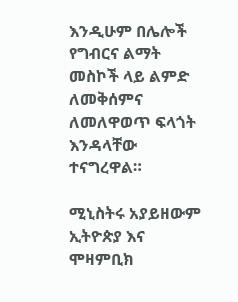እንዲሁም በሌሎች የግብርና ልማት መስኮች ላይ ልምድ ለመቅሰምና ለመለዋወጥ ፍላጎት እንዳላቸው ተናግረዋል።

ሚኒስትሩ አያይዘውም ኢትዮጵያ እና ሞዛምቢክ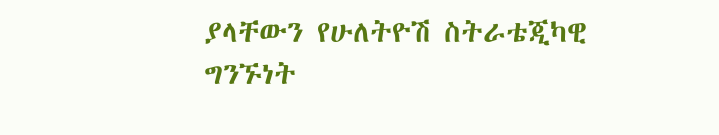ያላቸውን የሁለትዮሽ ስትራቴጂካዊ ግንኙነት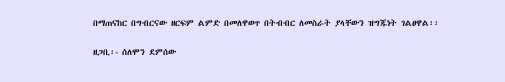በማጠናከር በግብርናው ዘርፍም ልምድ በመለዋወጥ በትብብር ለመስራት ያላቸውን ዝግጁነት ገልፀዋል፡፡

ዘጋቢ፡- ሰለሞን ደምሰው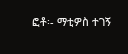ፎቶ፡- ማቲዎስ ተገኝ